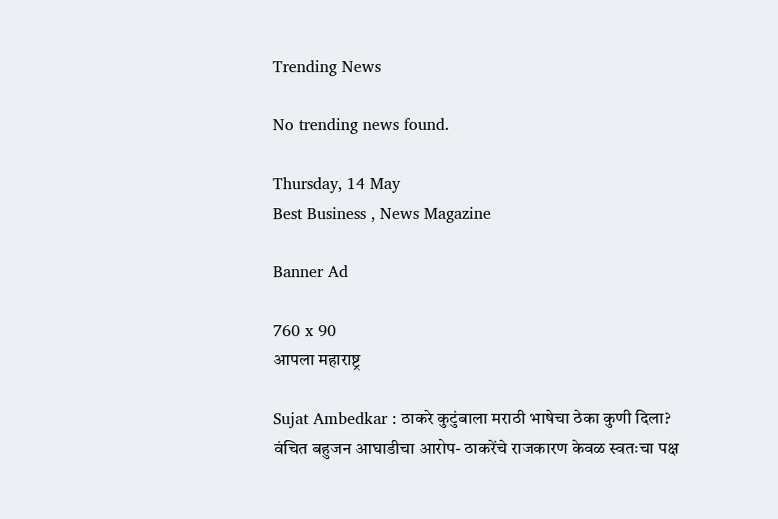Trending News

No trending news found.

Thursday, 14 May
Best Business , News Magazine

Banner Ad

760 x 90
आपला महाराष्ट्र

Sujat Ambedkar : ठाकरे कुटुंबाला मराठी भाषेचा ठेका कुणी दिला? वंचित बहुजन आघाडीचा आरोप- ठाकरेंचे राजकारण केवळ स्वतःचा पक्ष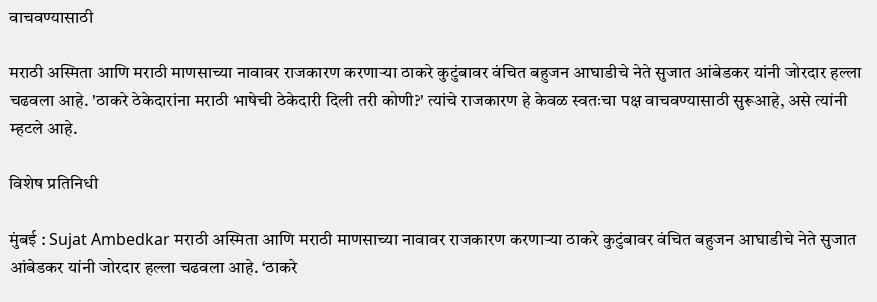वाचवण्यासाठी

मराठी अस्मिता आणि मराठी माणसाच्या नावावर राजकारण करणाऱ्या ठाकरे कुटुंबावर वंचित बहुजन आघाडीचे नेते सुजात आंबेडकर यांनी जोरदार हल्ला चढवला आहे. 'ठाकरे ठेकेदारांना मराठी भाषेची ठेकेदारी दिली तरी कोणी?' त्यांचे राजकारण हे केवळ स्वतःचा पक्ष वाचवण्यासाठी सुरूआहे, असे त्यांनी म्हटले आहे.

विशेष प्रतिनिधी

मुंबई : Sujat Ambedkar मराठी अस्मिता आणि मराठी माणसाच्या नावावर राजकारण करणाऱ्या ठाकरे कुटुंबावर वंचित बहुजन आघाडीचे नेते सुजात आंबेडकर यांनी जोरदार हल्ला चढवला आहे. ‘ठाकरे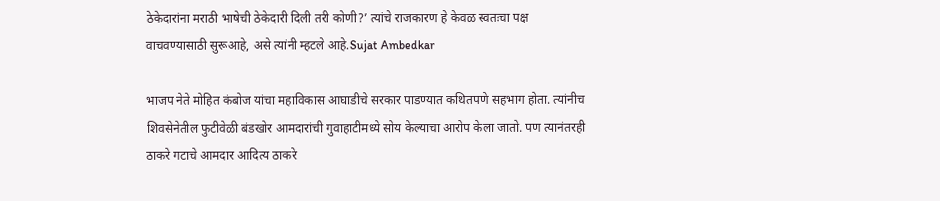ठेकेदारांना मराठी भाषेची ठेकेदारी दिली तरी कोणी?’ त्यांचे राजकारण हे केवळ स्वतःचा पक्ष वाचवण्यासाठी सुरूआहे, असे त्यांनी म्हटले आहे.Sujat Ambedkar

भाजप नेते मोहित कंबोज यांचा महाविकास आघाडीचे सरकार पाडण्यात कथितपणे सहभाग होता. त्यांनीच शिवसेनेतील फुटीवेळी बंडखोर आमदारांची गुवाहाटीमध्ये सोय केल्याचा आरोप केला जातो. पण त्यानंतरही ठाकरे गटाचे आमदार आदित्य ठाकरे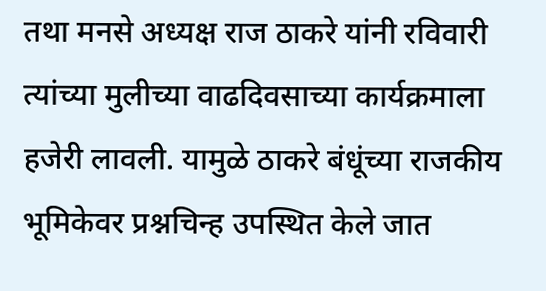तथा मनसे अध्यक्ष राज ठाकरे यांनी रविवारी त्यांच्या मुलीच्या वाढदिवसाच्या कार्यक्रमाला हजेरी लावली. यामुळे ठाकरे बंधूंच्या राजकीय भूमिकेवर प्रश्नचिन्ह उपस्थित केले जात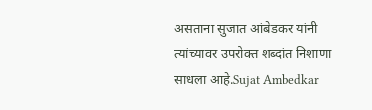असताना सुजात आंबेडकर यांनी त्यांच्यावर उपरोक्त शब्दांत निशाणा साधला आहे.Sujat Ambedkar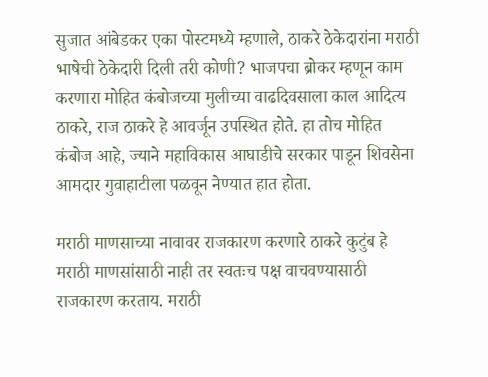सुजात आंबेडकर एका पोस्टमध्ये म्हणाले, ठाकरे ठेकेदारांना मराठी भाषेची ठेकेदारी दिली तरी कोणी? भाजपचा ब्रोकर म्हणून काम करणारा मोहित कंबोजच्या मुलीच्या वाढदिवसाला काल आदित्य ठाकरे, राज ठाकरे हे आवर्जून उपस्थित होते. हा तोच मोहित कंबोज आहे, ज्याने महाविकास आघाडीचे सरकार पाडून शिवसेना आमदार गुवाहाटीला पळवून नेण्यात हात होता.

मराठी माणसाच्या नावावर राजकारण करणारे ठाकरे कुटुंब हे मराठी माणसांसाठी नाही तर स्वतःच पक्ष वाचवण्यासाठी राजकारण करताय. मराठी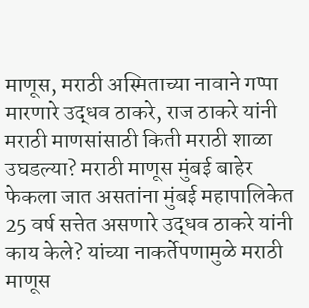माणूस, मराठी अस्मिताच्या नावाने गप्पा मारणारे उद्धव ठाकरे, राज ठाकरे यांनी मराठी माणसांसाठी किती मराठी शाळा उघडल्या? मराठी माणूस मुंबई बाहेर फेकला जात असतांना मुंबई महापालिकेत 25 वर्ष सत्तेत असणारे उद्धव ठाकरे यांनी काय केले? यांच्या नाकर्तेपणामुळे मराठी माणूस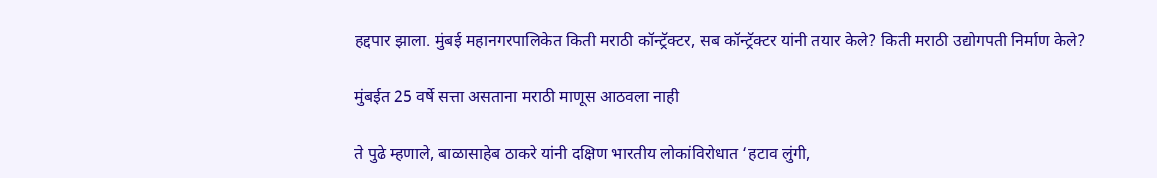हद्दपार झाला. मुंबई महानगरपालिकेत किती मराठी कॉन्ट्रॅक्टर, सब कॉन्ट्रॅक्टर यांनी तयार केले? किती मराठी उद्योगपती निर्माण केले?

मुंबईत 25 वर्षे सत्ता असताना मराठी माणूस आठवला नाही

ते पुढे म्हणाले, बाळासाहेब ठाकरे यांनी दक्षिण भारतीय लोकांविरोधात ‘हटाव लुंगी,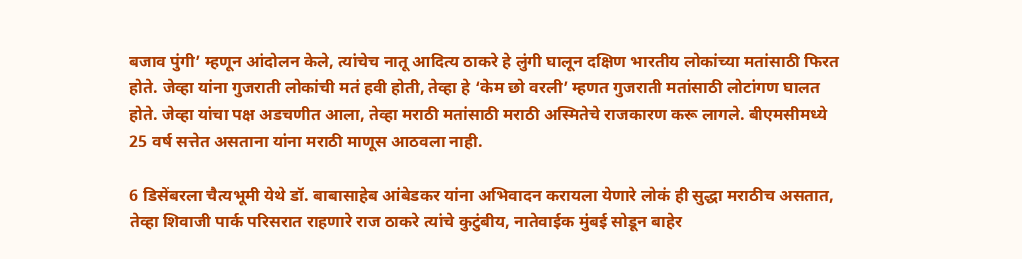बजाव पुंगी’ म्हणून आंदोलन केले, त्यांचेच नातू आदित्य ठाकरे हे लुंगी घालून दक्षिण भारतीय लोकांच्या मतांसाठी फिरत होते. जेव्हा यांना गुजराती लोकांची मतं हवी होती, तेव्हा हे ‘केम छो वरली’ म्हणत गुजराती मतांसाठी लोटांगण घालत होते. जेव्हा यांचा पक्ष अडचणीत आला, तेव्हा मराठी मतांसाठी मराठी अस्मितेचे राजकारण करू लागले. बीएमसीमध्ये 25 वर्ष सत्तेत असताना यांना मराठी माणूस आठवला नाही.

6 डिसेंबरला चैत्यभूमी येथे डॉ. बाबासाहेब आंबेडकर यांना अभिवादन करायला येणारे लोकं ही सुद्धा मराठीच असतात, तेव्हा शिवाजी पार्क परिसरात राहणारे राज ठाकरे त्यांचे कुटुंबीय, नातेवाईक मुंबई सोडून बाहेर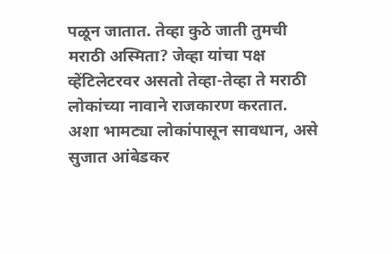पळून जातात. तेव्हा कुठे जाती तुमची मराठी अस्मिता? जेव्हा यांचा पक्ष व्हेंटिलेटरवर असतो तेव्हा-तेव्हा ते मराठी लोकांच्या नावाने राजकारण करतात. अशा भामट्या लोकांपासून सावधान, असे सुजात आंबेडकर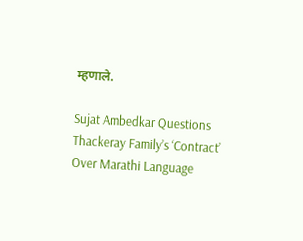म्हणाले.

Sujat Ambedkar Questions Thackeray Family’s ‘Contract’ Over Marathi Language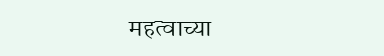महत्वाच्या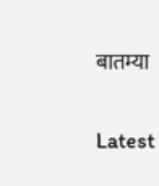बातम्या

Latest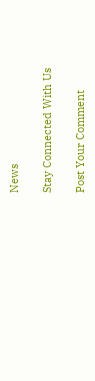News

Stay Connected With Us

Post Your Comment